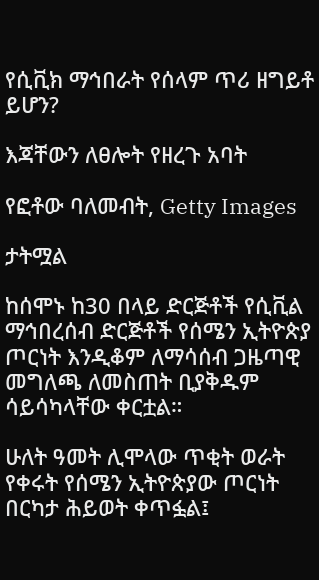የሲቪክ ማኅበራት የሰላም ጥሪ ዘግይቶ ይሆን?

እጃቸውን ለፀሎት የዘረጉ አባት

የፎቶው ባለመብት, Getty Images

ታትሟል

ከሰሞኑ ከ30 በላይ ድርጅቶች የሲቪል ማኅበረሰብ ድርጅቶች የሰሜን ኢትዮጵያ ጦርነት እንዲቆም ለማሳሰብ ጋዜጣዊ መግለጫ ለመስጠት ቢያቅዱም ሳይሳካላቸው ቀርቷል።

ሁለት ዓመት ሊሞላው ጥቂት ወራት የቀሩት የሰሜን ኢትዮጵያው ጦርነት በርካታ ሕይወት ቀጥፏል፤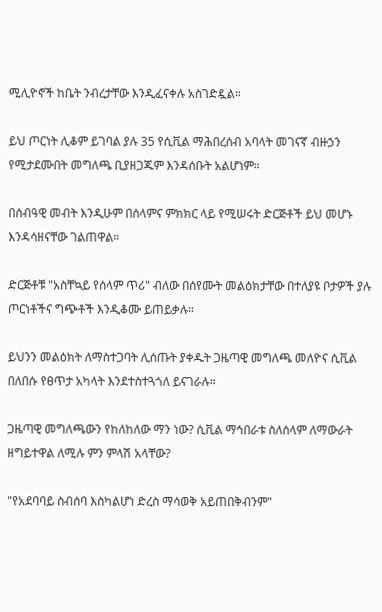ሚሊዮኖች ከቤት ንብረታቸው እንዲፈናቀሉ አስገድዷል።

ይህ ጦርነት ሊቆም ይገባል ያሉ 35 የሲቪል ማሕበረሰብ አባላት መገናኛ ብዙኃን የሚታደሙበት መግለጫ ቢያዘጋጁም እንዳሰቡት አልሆነም።

በሰብዓዊ መብት እንዲሁም በሰላምና ምክክር ላይ የሚሠሩት ድርጅቶች ይህ መሆኑ እንዳሳዘናቸው ገልጠዋል።

ድርጅቶቹ "አስቸኳይ የሰላም ጥሪ" ብለው በሰየሙት መልዕክታቸው በተለያዩ ቦታዎች ያሉ ጦርነቶችና ግጭቶች እንዲቆሙ ይጠይቃሉ።

ይህንን መልዕክት ለማስተጋባት ሊሰጡት ያቀዱት ጋዜጣዊ መግለጫ መለዮና ሲቪል በለበሱ የፀጥታ አካላት እንደተስተጓጎለ ይናገራሉ።

ጋዜጣዊ መግለጫውን የከለከለው ማን ነው? ሲቪል ማኅበራቱ ስለሰላም ለማውራት ዘግይተዋል ለሚሉ ምን ምላሽ አላቸው?

"የአደባባይ ስብሰባ እስካልሆነ ድረስ ማሳወቅ አይጠበቅብንም"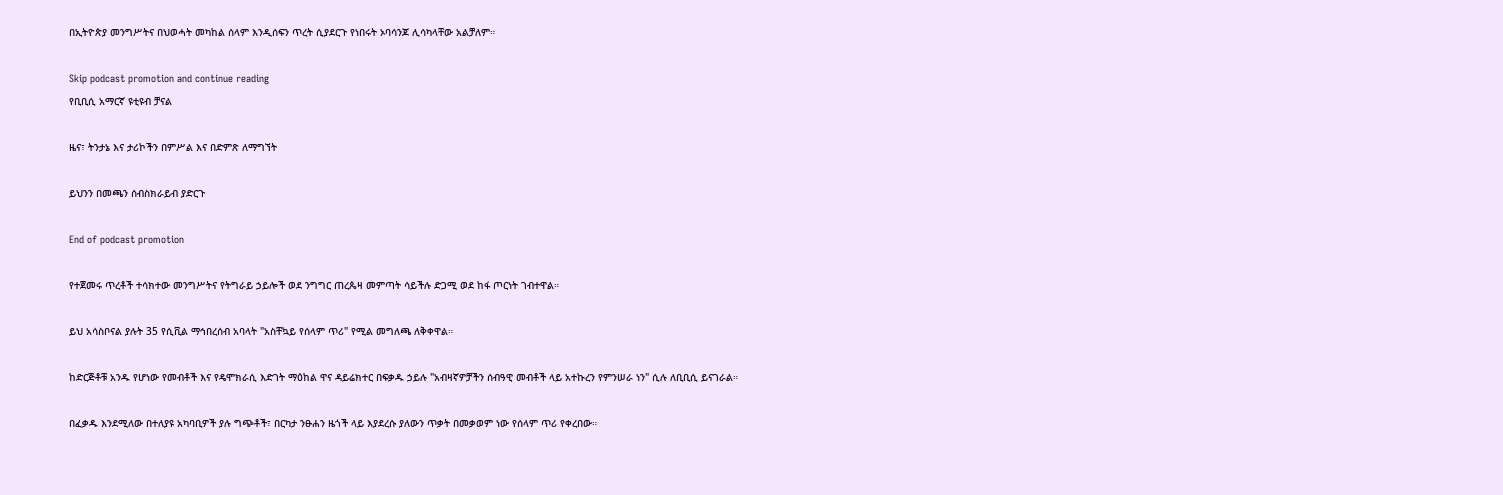በኢትዮጵያ መንግሥትና በህወሓት መካከል ሰላም እንዲሰፍን ጥረት ሲያደርጉ የነበሩት ኦባሳንጆ ሊሳካላቸው አልቻለም።

Skip podcast promotion and continue reading
የቢቢሲ አማርኛ ዩቲዩብ ቻናል

ዜና፣ ትንታኔ እና ታሪኮችን በምሥል እና በድምጽ ለማግኘት

ይህንን በመጫን ሰብስክራይብ ያድርጉ

End of podcast promotion

የተጀመሩ ጥረቶች ተሳክተው መንግሥትና የትግራይ ኃይሎች ወደ ንግግር ጠረጴዛ መምጣት ሳይችሉ ድጋሚ ወደ ከፋ ጦርነት ገብተዋል።

ይህ አሳስቦናል ያሉት 35 የሲቪል ማኅበረሰብ አባላት "አስቸኳይ የሰላም ጥሪ" የሚል መግለጫ ለቅቀዋል።

ከድርጅቶቹ አንዱ የሆነው የመብቶች እና የዴሞክራሲ እድገት ማዕከል ዋና ዳይሬክተር በፍቃዱ ኃይሉ "አብዛኛዎቻችን ሰብዓዊ መብቶች ላይ አተኩረን የምንሠራ ነን" ሲሉ ለቢቢሲ ይናገራል።

በፈቃዱ እንደሚለው በተለያዩ አካባቢዎች ያሉ ግጭቶች፣ በርካታ ንፁሐን ዜጎች ላይ እያደረሱ ያለውን ጥቃት በመቃወም ነው የሰላም ጥሪ የቀረበው።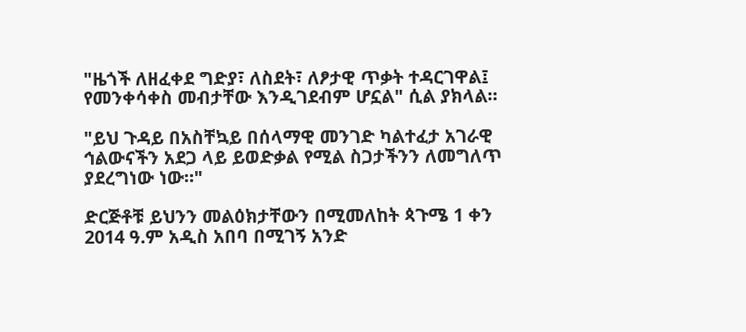"ዜጎች ለዘፈቀደ ግድያ፣ ለስደት፣ ለፆታዊ ጥቃት ተዳርገዋል፤ የመንቀሳቀስ መብታቸው እንዲገደብም ሆኗል" ሲል ያክላል።

"ይህ ጉዳይ በአስቸኳይ በሰላማዊ መንገድ ካልተፈታ አገራዊ ኅልውናችን አደጋ ላይ ይወድቃል የሚል ስጋታችንን ለመግለጥ ያደረግነው ነው።"

ድርጅቶቹ ይህንን መልዕክታቸውን በሚመለከት ጳጉሜ 1 ቀን 2014 ዓ.ም አዲስ አበባ በሚገኝ አንድ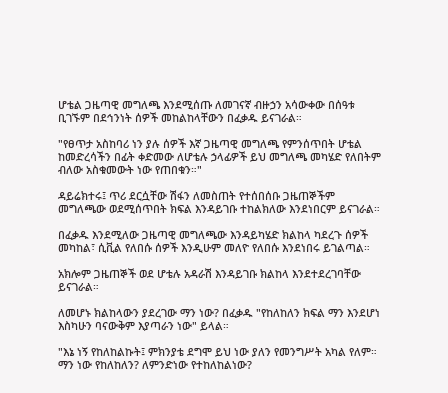ሆቴል ጋዜጣዊ መግለጫ እንደሚሰጡ ለመገናኛ ብዙኃን አሳውቀው በሰዓቱ ቢገኙም በደኅንነት ሰዎች መከልከላቸውን በፈቃዱ ይናገራል።

"የፀጥታ አስከባሪ ነን ያሉ ሰዎች እኛ ጋዜጣዊ መግለጫ የምንሰጥበት ሆቴል ከመድረሳችን በፊት ቀድመው ለሆቴሉ ኃላፊዎች ይህ መግለጫ መካሄድ የለበትም ብለው አስቁመውት ነው የጠበቁን።"

ዳይሬክተሩ፤ ጥሪ ደርሷቸው ሽፋን ለመስጠት የተሰበሰቡ ጋዜጠኞችም መግለጫው ወደሚሰጥበት ክፍል እንዳይገቡ ተከልክለው እንደነበርም ይናገራል።

በፈቃዱ እንደሚለው ጋዜጣዊ መግለጫው እንዳይካሄድ ክልከላ ካደረጉ ሰዎች መካከል፣ ሲቪል የለበሱ ሰዎች እንዲሁም መለዮ የለበሱ እንደነበሩ ይገልጣል።

አክሎም ጋዜጠኞች ወደ ሆቴሉ አዳራሽ እንዳይገቡ ክልከላ እንደተደረገባቸው ይናገራል።

ለመሆኑ ክልከላውን ያደረገው ማን ነው? በፈቃዱ "የከለከለን ክፍል ማን እንደሆነ እስካሁን ባናውቅም እያጣራን ነው" ይላል።

"እኔ ነኝ የከለከልኩት፤ ምክንያቴ ደግሞ ይህ ነው ያለን የመንግሥት አካል የለም። ማን ነው የከለከለን? ለምንድነው የተከለከልነው?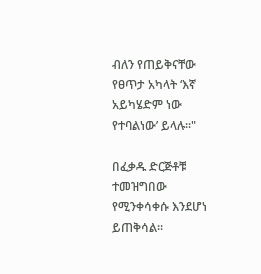ብለን የጠይቅናቸው የፀጥታ አካላት ‘እኛ አይካሄድም ነው የተባልነው’ ይላሉ።"

በፈቃዱ ድርጅቶቹ ተመዝግበው የሚንቀሳቀሱ እንደሆነ ይጠቅሳል።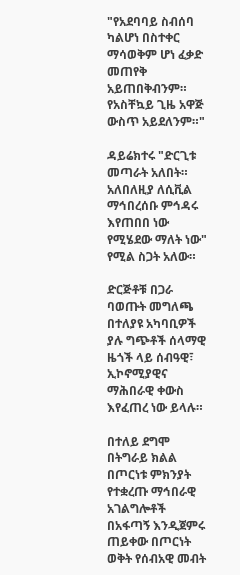"የአደባባይ ስብሰባ ካልሆነ በስተቀር ማሳወቅም ሆነ ፈቃድ መጠየቅ አይጠበቅብንም። የአስቸኳይ ጊዜ አዋጅ ውስጥ አይደለንም።"

ዳይሬክተሩ "ድርጊቱ መጣራት አለበት። አለበለዚያ ለሲቪል ማኅበረሰቡ ምኅዳሩ እየጠበበ ነው የሚሄደው ማለት ነው" የሚል ስጋት አለው።

ድርጅቶቹ በጋራ ባወጡት መግለጫ በተለያዩ አካባቢዎች ያሉ ግጭቶች ሰላማዊ ዜጎች ላይ ሰብዓዊ፣ ኢኮኖሚያዊና ማሕበራዊ ቀውስ እየፈጠረ ነው ይላሉ።

በተለይ ደግሞ በትግራይ ክልል በጦርነቱ ምክንያት የተቋረጡ ማኅበራዊ አገልግሎቶች በአፋጣኝ እንዲጀምሩ ጠይቀው በጦርነት ወቅት የሰብአዊ መብት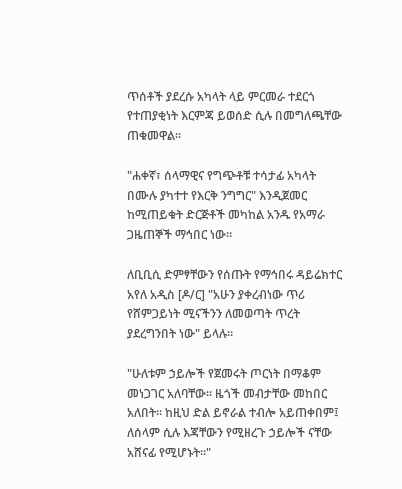ጥሰቶች ያደረሱ አካላት ላይ ምርመራ ተደርጎ የተጠያቂነት እርምጃ ይወሰድ ሲሉ በመግለጫቸው ጠቁመዋል።

"ሐቀኛ፣ ሰላማዊና የግጭቶቹ ተሳታፊ አካላት በሙሉ ያካተተ የእርቅ ንግግር" እንዲጀመር ከሚጠይቁት ድርጅቶች መካከል አንዱ የአማራ ጋዜጠኞች ማኅበር ነው።

ለቢቢሲ ድምፃቸውን የሰጡት የማኅበሩ ዳይሬክተር አየለ አዲስ [ዶ/ር] "አሁን ያቀረብነው ጥሪ የሸምጋይነት ሚናችንን ለመወጣት ጥረት ያደረግንበት ነው" ይላሉ።

"ሁለቱም ኃይሎች የጀመሩት ጦርነት በማቆም መነጋገር አለባቸው። ዜጎች መብታቸው መከበር አለበት። ከዚህ ድል ይኖራል ተብሎ አይጠቀበም፤ ለሰላም ሲሉ እጃቸውን የሚዘረጉ ኃይሎች ናቸው አሸናፊ የሚሆኑት።"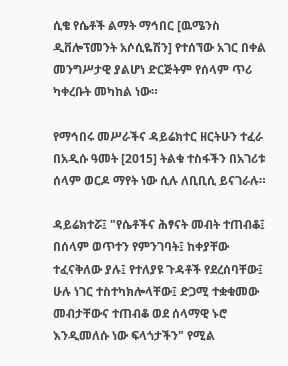ሲቄ የሴቶች ልማት ማኅበር [ዉሜንስ ዲቨሎፕመንት አሶሲዬሽን] የተሰኘው አገር በቀል መንግሥታዊ ያልሆነ ድርጅትም የሰላም ጥሪ ካቀረቡት መካከል ነው።

የማኅበሩ መሥራችና ዳይሬክተር ዘርትሁን ተፈራ በአዲሱ ዓመት [2015] ትልቁ ተስፋችን በአገሪቱ ሰላም ወርዶ ማየት ነው ሲሉ ለቢቢሲ ይናገራሉ።

ዳይሬክተሯ፤ "የሴቶችና ሕፃናት መብት ተጠብቆ፤ በሰላም ወጥተን የምንገባት፤ ከቀያቸው ተፈናቅለው ያሉ፤ የተለያዩ ጉዳቶች የደረሰባቸው፤ ሁሉ ነገር ተስተካክሎላቸው፤ ድጋሚ ተቋቁመው መብታቸውና ተጠብቆ ወደ ሰላማዊ ኑሮ እንዲመለሱ ነው ፍላጎታችን" የሚል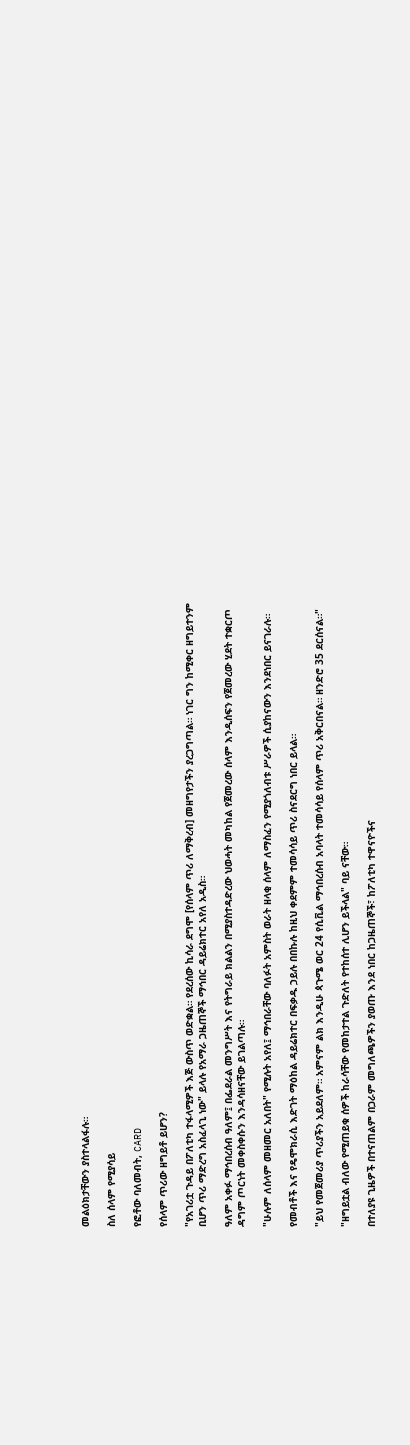መልዕክታቸውን ያስተላልፋሉ።

ስለ ሰላም የሚያሳይ

የፎቶው ባለመብት, CARD

የሰላም ጥሪው ዘግይቶ ይሆን?

"የአገሪቷ ጉዳይ በፖለቲካ ተፋላሚዎች እጅ ውስጥ ወድቋል። የደረሰው ኪሳራ ደግሞ [የሰላም ጥሪ ለማቅረብ] መዘግየታችን ያረጋግጣል። ነገር ግን ከሚቀር ዘግይተንም ቢሆን ጥሪ ማድረግ አስፈላጊ ነው" ይላሉ የአማራ ጋዜጠኞች ማኅበር ዳይሬክተር አየለ አዲስ።

ዓለም አቀፉ ማኅበረሰብ ዓለም፤ በፌደራል መንግሥት እና የትግራይ ክልልን በሚያስተዳድረው ህወሓት መካከል የጀመረው ሰላም እንዲሰፍን የጀመረው ሂደት ተቋርጦ ዳግም ጦርነት መቀስቀሱን እንዳሳዘናቸው ይገልጣሉ።

"ሁሉም ለሰላም መዘመር አለበት" የሚሉት አየለ፤ ማኅበራቸው ባለፉት አምስት ወራት ዘላቂ ሰላም ለማስፈን የሚያጎለብቱ ሥራዎች ሲያከናውን እንደነበር ይናገራሉ።

የመብቶች እና የዴሞክራሲ እድገት ማዕከል ዳይሬክተር በፍቃዱ ኃይሉ በበኩሉ ከዚህ ቀደምም ተመሳሳይ ጥሪ ስናደርግ ነበር ይላል።

"ይህ የመጀመሪያ ጥሪያችን አይደለም። አምናም ልክ እንዲሁ ጳጉሜ ወር 24 የሲቪል ማኅበረሰብ አባላት ተመሳሳይ የሰላም ጥሪ አቅርበናል። ዘንድሮ 35 ደርሰናል።"

"ዘግይቷል ብለው የሚጠይቁ ሰዎች ከራሳቸው የመከታተል ጉድለት የተከሰተ ሊሆን ይችላል" ባይ ናቸው።

በተለያዩ ጊዜዎች በተናጠልም በጋራም መግለጫዎችን ያወጡ እንደ ነበር ከጋዜጠኞች፣ ከፖለቲካ ተዋናዮችና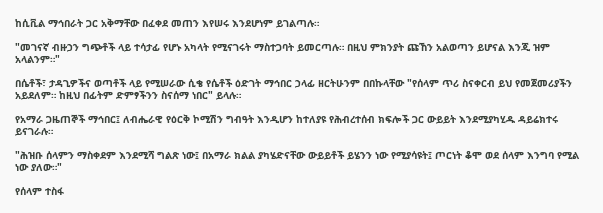ከሲቪል ማኅበራት ጋር አቅማቸው በፈቀደ መጠን እየሠሩ እንደሆነም ይገልጣሉ።

"መገናኛ ብዙኃን ግጭቶች ላይ ተሳታፊ የሆኑ አካላት የሚናገሩት ማስተጋባት ይመርጣሉ። በዚህ ምክንያት ጩኸን አልወጣን ይሆናል እንጂ ዝም አላልንም።"

በሴቶች፣ ታዳጊዎችና ወጣቶች ላይ የሚሠራው ሲቄ የሴቶች ዕድገት ማኅበር ኃላፊ ዘርትሁንም በበኩላቸው "የሰላም ጥሪ ስናቀርብ ይህ የመጀመሪያችን አይደለም። ከዚህ በፊትም ድምፃችንን ስናሰማ ነበር" ይላሉ።

የአማራ ጋዜጠኞች ማኅበር፤ ለብሔራዊ የዕርቅ ኮሚሽን ግብዓት እንዲሆን ከተለያዩ የሕብረተሰብ ክፍሎች ጋር ውይይት እንደሚያካሂዱ ዳይሬክተሩ ይናገራሉ።

"ሕዝቡ ሰላምን ማስቀደም እንደሚሻ ግልጽ ነው፤ በአማራ ክልል ያካሄድናቸው ውይይቶች ይሄንን ነው የሚያሳዩት፤ ጦርነት ቆሞ ወደ ሰላም እንግባ የሚል ነው ያለው።"

የሰላም ተስፋ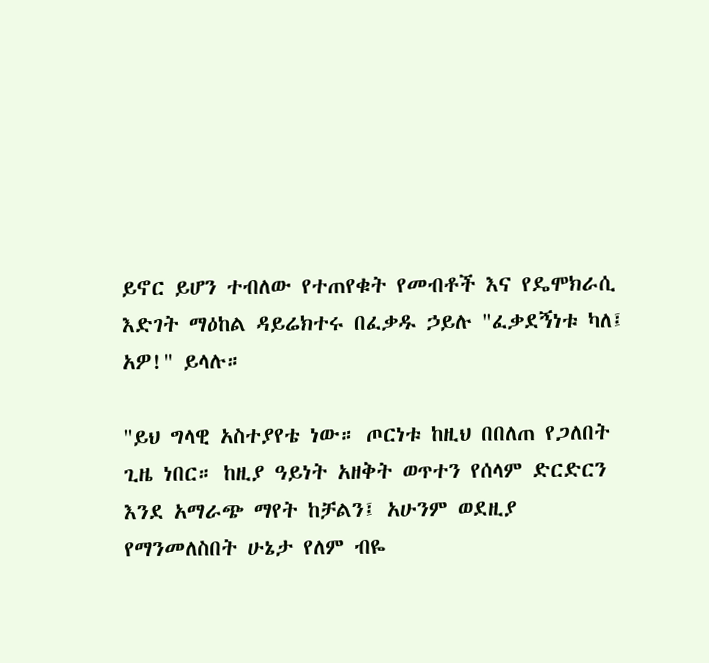ይኖር ይሆን ተብለው የተጠየቁት የመብቶች እና የዴሞክራሲ እድገት ማዕከል ዳይሬክተሩ በፈቃዱ ኃይሉ "ፈቃደኝነቱ ካለ፤ አዎ!" ይላሉ።

"ይህ ግላዊ አስተያየቴ ነው። ጦርነቱ ከዚህ በበለጠ የጋለበት ጊዜ ነበር። ከዚያ ዓይነት አዘቅት ወጥተን የሰላም ድርድርን እንደ አማራጭ ማየት ከቻልን፤ አሁንም ወደዚያ የማንመለስበት ሁኔታ የለም ብዬ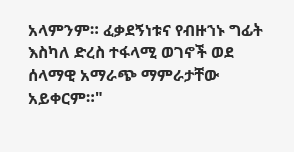አላምንም። ፈቃደኝነቱና የብዙኀኑ ግፊት እስካለ ድረስ ተፋላሚ ወገኖች ወደ ሰላማዊ አማራጭ ማምራታቸው አይቀርም።"